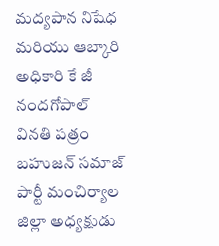మద్యపాన నిషేధ మరియు ఆబ్కారి అధికారి కే జీ నందగోపాల్ వినతి పత్రం
బహుజన్ సమాజ్ పార్టీ మంచిర్యాల జిల్లా అధ్యక్షుడు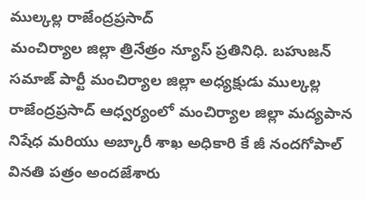ముల్కల్ల రాజేంద్రప్రసాద్
మంచిర్యాల జిల్లా త్రినేత్రం న్యూస్ ప్రతినిధి. బహుజన్ సమాజ్ పార్టీ మంచిర్యాల జిల్లా అధ్యక్షుడు ముల్కల్ల రాజేంద్రప్రసాద్ ఆధ్వర్యంలో మంచిర్యాల జిల్లా మద్యపాన నిషేధ మరియు అబ్కారీ శాఖ అధికారి కే జీ నందగోపాల్ వినతి పత్రం అందజేశారు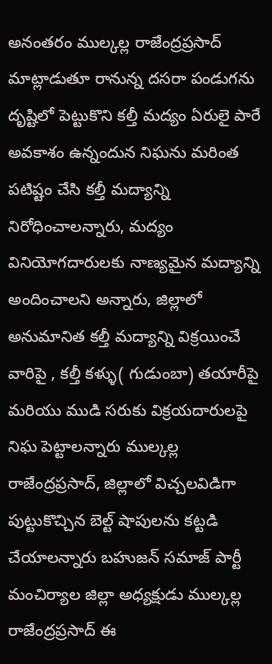అనంతరం ముల్కల్ల రాజేంద్రప్రసాద్ మాట్లాడుతూ రానున్న దసరా పండుగను దృష్టిలో పెట్టుకొని కల్తీ మద్యం ఏరులై పారే అవకాశం ఉన్నందున నిఘను మరింత పటిష్టం చేసి కల్తీ మద్యాన్ని నిరోధించాలన్నారు, మద్యం వినియోగదారులకు నాణ్యమైన మద్యాన్ని అందించాలని అన్నారు, జిల్లాలో అనుమానిత కల్తీ మద్యాన్ని విక్రయించే వారిపై , కల్తీ కళ్ళు( గుడుంబా) తయారీపై మరియు ముడి సరుకు విక్రయదారులపై నిఘ పెట్టాలన్నారు ముల్కల్ల రాజేంద్రప్రసాద్, జిల్లాలో విచ్చలవిడిగా పుట్టుకొచ్చిన బెల్ట్ షాపులను కట్టడి చేయాలన్నారు బహుజన్ సమాజ్ పార్టీ మంచిర్యాల జిల్లా అధ్యక్షుడు ముల్కల్ల రాజేంద్రప్రసాద్ ఈ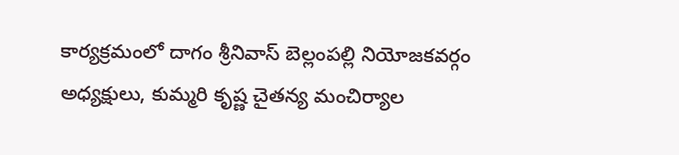కార్యక్రమంలో దాగం శ్రీనివాస్ బెల్లంపల్లి నియోజకవర్గం అధ్యక్షులు, కుమ్మరి కృష్ణ చైతన్య మంచిర్యాల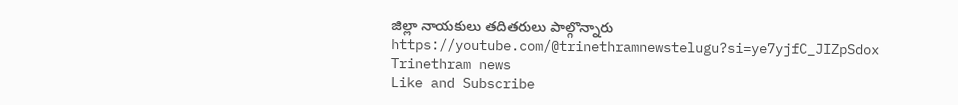జిల్లా నాయకులు తదితరులు పాల్గొన్నారు
https://youtube.com/@trinethramnewstelugu?si=ye7yjfC_JIZpSdox
Trinethram news
Like and Subscribe